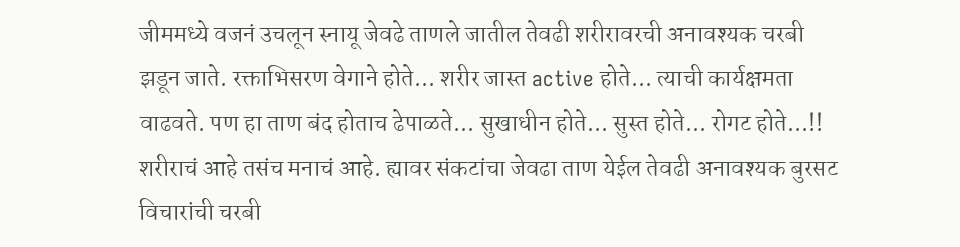जीममध्ये वजनं उचलून स्नायू जेवढे ताणले जातील तेवढी शरीरावरची अनावश्यक चरबी झडून जाते. रक्ताभिसरण वेगाने होते... शरीर जास्त active होते... त्याची कार्यक्षमता वाढवते. पण हा ताण बंद होताच ढेपाळते... सुखाधीन होते... सुस्त होते... रोगट होते...!!
शरीराचं आहे तसंच मनाचं आहे. ह्यावर संकटांचा जेवढा ताण येईल तेवढी अनावश्यक बुरसट विचारांची चरबी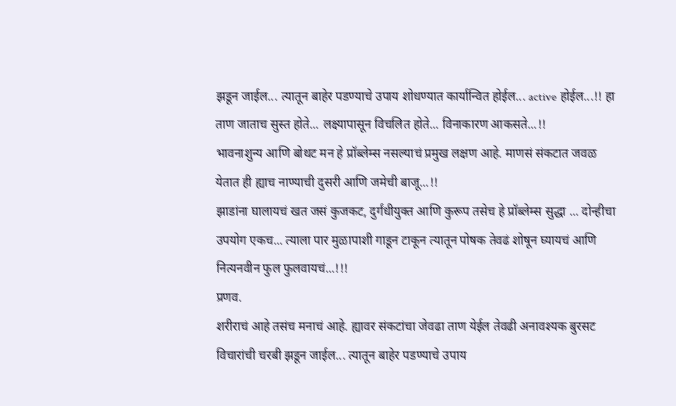झडून जाईल... त्यातून बाहेर पडण्याचे उपाय शोधण्यात कार्यान्वित होईल... active होईल...!! हा ताण जाताच सुस्त होते... लक्ष्यापासून विचलित होते... विनाकारण आकसते...!!
भावनाशुन्य आणि बोथट मन हे प्रॉब्लेम्स नसल्याचं प्रमुख लक्षण आहे. माणसं संकटात जवळ येतात ही ह्याच नाण्याची दुसरी आणि जमेची बाजू...!!
झाडांना घालायचं खत जसं कुजकट, दुर्गंधीयुक्त आणि कुरूप तसेच हे प्रॉब्लेम्स सुद्धा ... दोन्हीचा उपयोग एकच... त्याला पार मुळापाशी गाडून टाकून त्यातून पोषक तेवढं शोषून घ्यायचं आणि नित्यनवीन फुल फुलवायचं...!!!
प्रणव.
शरीराचं आहे तसंच मनाचं आहे. ह्यावर संकटांचा जेवढा ताण येईल तेवढी अनावश्यक बुरसट विचारांची चरबी झडून जाईल... त्यातून बाहेर पडण्याचे उपाय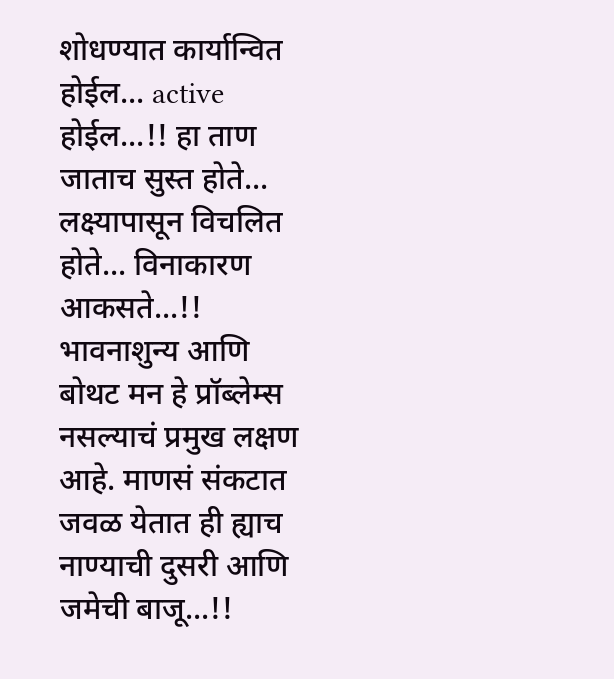शोधण्यात कार्यान्वित होईल... active होईल...!! हा ताण जाताच सुस्त होते... लक्ष्यापासून विचलित होते... विनाकारण आकसते...!!
भावनाशुन्य आणि बोथट मन हे प्रॉब्लेम्स नसल्याचं प्रमुख लक्षण आहे. माणसं संकटात जवळ येतात ही ह्याच नाण्याची दुसरी आणि जमेची बाजू...!!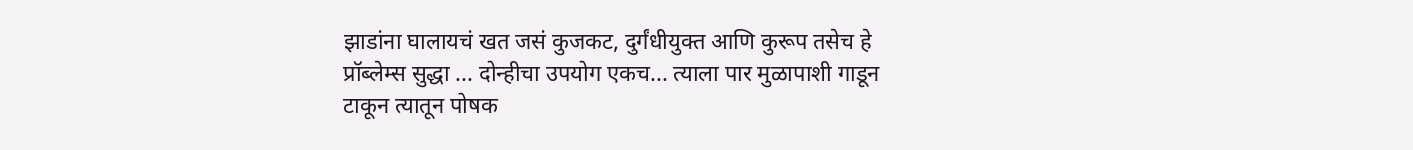झाडांना घालायचं खत जसं कुजकट, दुर्गंधीयुक्त आणि कुरूप तसेच हे प्रॉब्लेम्स सुद्धा ... दोन्हीचा उपयोग एकच... त्याला पार मुळापाशी गाडून टाकून त्यातून पोषक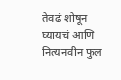तेवढं शोषून घ्यायचं आणि नित्यनवीन फुल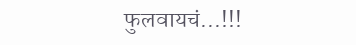फुलवायचं...!!!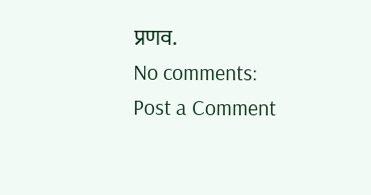प्रणव.
No comments:
Post a Comment